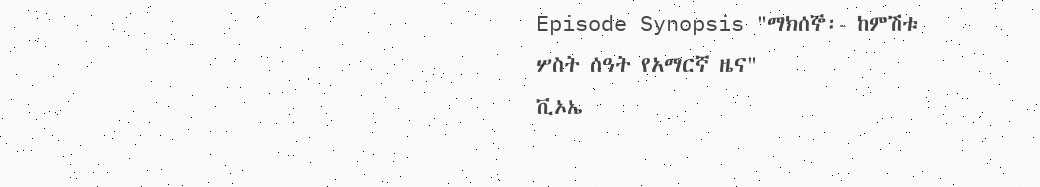Episode Synopsis "ማክሰኞ፡- ከምሽቱ ሦስት ሰዓት የአማርኛ ዜና"
ቪኦኤ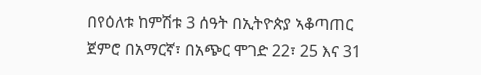በየዕለቱ ከምሽቱ 3 ሰዓት በኢትዮጵያ ኣቆጣጠር ጀምሮ በአማርኛ፣ በአጭር ሞገድ 22፣ 25 እና 31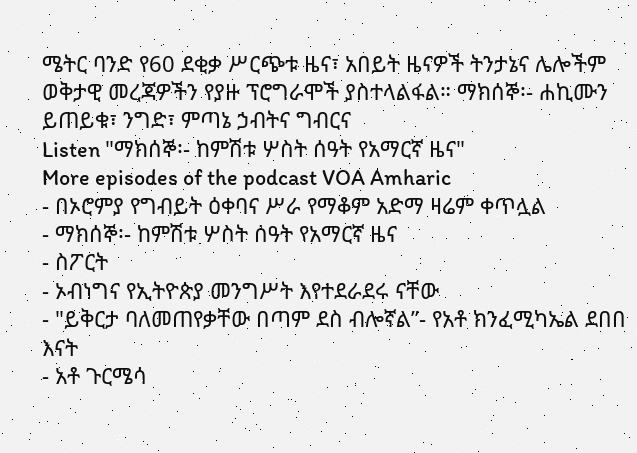ሜትር ባንድ የ60 ደቂቃ ሥርጭቱ ዜና፣ አበይት ዜናዎች ትንታኔና ሌሎችም ወቅታዊ መረጃዎችን የያዙ ፕሮግራሞች ያስተላልፋል። ማክሰኞ፡- ሐኪሙን ይጠይቁ፣ ንግድ፣ ምጣኔ ኃብትና ግብርና
Listen "ማክሰኞ፡- ከምሽቱ ሦስት ሰዓት የአማርኛ ዜና"
More episodes of the podcast VOA Amharic
- በኦሮምያ የግብይት ዕቀባና ሥራ የማቆም አድማ ዛሬም ቀጥሏል
- ማክሰኞ፡- ከምሽቱ ሦስት ሰዓት የአማርኛ ዜና
- ስፖርት
- ኦብነግና የኢትዮጵያ መንግሥት እየተደራደሩ ናቸው
- "ይቅርታ ባለመጠየቃቸው በጣም ደስ ብሎኛል”- የአቶ ክንፈሚካኤል ደበበ እናት
- አቶ ጉርሜሳ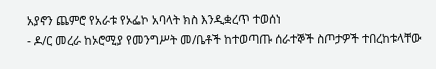አያኖን ጨምሮ የአራቱ የኦፌኮ አባላት ክስ እንዲቋረጥ ተወሰነ
- ዶ/ር መረራ ከኦሮሚያ የመንግሥት መ/ቤቶች ከተወጣጡ ሰራተኞች ስጦታዎች ተበረከቱላቸው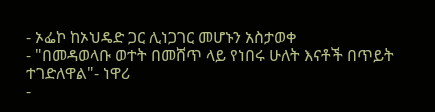- ኦፌኮ ከኦህዴድ ጋር ሊነጋገር መሆኑን አስታወቀ
- "በመዳወላቡ ወተት በመሸጥ ላይ የነበሩ ሁለት እናቶች በጥይት ተገድለዋል"- ነዋሪ
-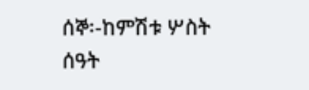ሰኞ፡-ከምሽቱ ሦስት ሰዓት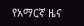የአማርኛ ዜና